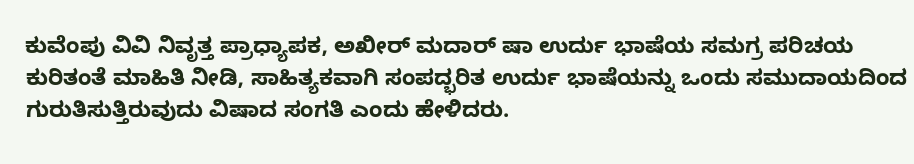ಕುವೆಂಪು ವಿವಿ ನಿವೃತ್ತ ಪ್ರಾಧ್ಯಾಪಕ, ಅಖೀರ್ ಮದಾರ್ ಷಾ ಉರ್ದು ಭಾಷೆಯ ಸಮಗ್ರ ಪರಿಚಯ ಕುರಿತಂತೆ ಮಾಹಿತಿ ನೀಡಿ, ಸಾಹಿತ್ಯಕವಾಗಿ ಸಂಪದ್ಭರಿತ ಉರ್ದು ಭಾಷೆಯನ್ನು ಒಂದು ಸಮುದಾಯದಿಂದ ಗುರುತಿಸುತ್ತಿರುವುದು ವಿಷಾದ ಸಂಗತಿ ಎಂದು ಹೇಳಿದರು.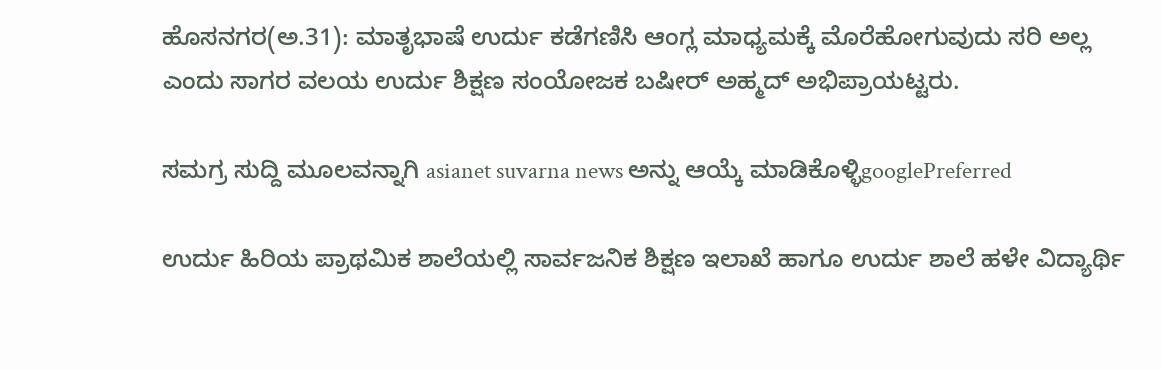ಹೊಸನಗರ(ಅ.31): ಮಾತೃಭಾಷೆ ಉರ್ದು ಕಡೆಗಣಿಸಿ ಆಂಗ್ಲ ಮಾಧ್ಯಮಕ್ಕೆ ಮೊರೆಹೋಗುವುದು ಸರಿ ಅಲ್ಲ ಎಂದು ಸಾಗರ ವಲಯ ಉರ್ದು ಶಿಕ್ಷಣ ಸಂಯೋಜಕ ಬಷೀರ್ ಅಹ್ಮದ್ ಅಭಿಪ್ರಾಯಟ್ಟರು.

ಸಮಗ್ರ ಸುದ್ದಿ ಮೂಲವನ್ನಾಗಿ asianet suvarna news ಅನ್ನು ಆಯ್ಕೆ ಮಾಡಿಕೊಳ್ಳಿgooglePreferred

ಉರ್ದು ಹಿರಿಯ ಪ್ರಾಥಮಿಕ ಶಾಲೆಯಲ್ಲಿ ಸಾರ್ವಜನಿಕ ಶಿಕ್ಷಣ ಇಲಾಖೆ ಹಾಗೂ ಉರ್ದು ಶಾಲೆ ಹಳೇ ವಿದ್ಯಾರ್ಥಿ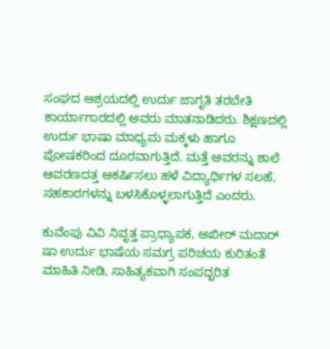ಸಂಘದ ಆಶ್ರಯದಲ್ಲಿ ಉರ್ದು ಜಾಗೃತಿ ತರಬೇತಿ ಕಾರ್ಯಾಗಾರದಲ್ಲಿ ಅವರು ಮಾತನಾಡಿದರು. ಶಿಕ್ಷಣದಲ್ಲಿ ಉರ್ದು ಭಾಷಾ ಮಾಧ್ಯಮ ಮಕ್ಕಳು ಹಾಗೂ ಪೋಷಕರಿಂದ ದೂರವಾಗುತ್ತಿದೆ. ಮತ್ತೆ ಅವರನ್ನು ಶಾಲೆ ಆವರಣದತ್ತ ಆಕರ್ಷಿಸಲು ಹಳೆ ವಿದ್ಯಾರ್ಥಿಗಳ ಸಲಹೆ, ಸಹಕಾರಗಳನ್ನು ಬಳಸಿಕೊಳ್ಳಲಾಗುತ್ತಿದೆ ಎಂದರು.

ಕುವೆಂಪು ವಿವಿ ನಿವೃತ್ತ ಪ್ರಾಧ್ಯಾಪಕ, ಅಖೀರ್ ಮದಾರ್ ಷಾ ಉರ್ದು ಭಾಷೆಯ ಸಮಗ್ರ ಪರಿಚಯ ಕುರಿತಂತೆ ಮಾಹಿತಿ ನೀಡಿ, ಸಾಹಿತ್ಯಕವಾಗಿ ಸಂಪದ್ಭರಿತ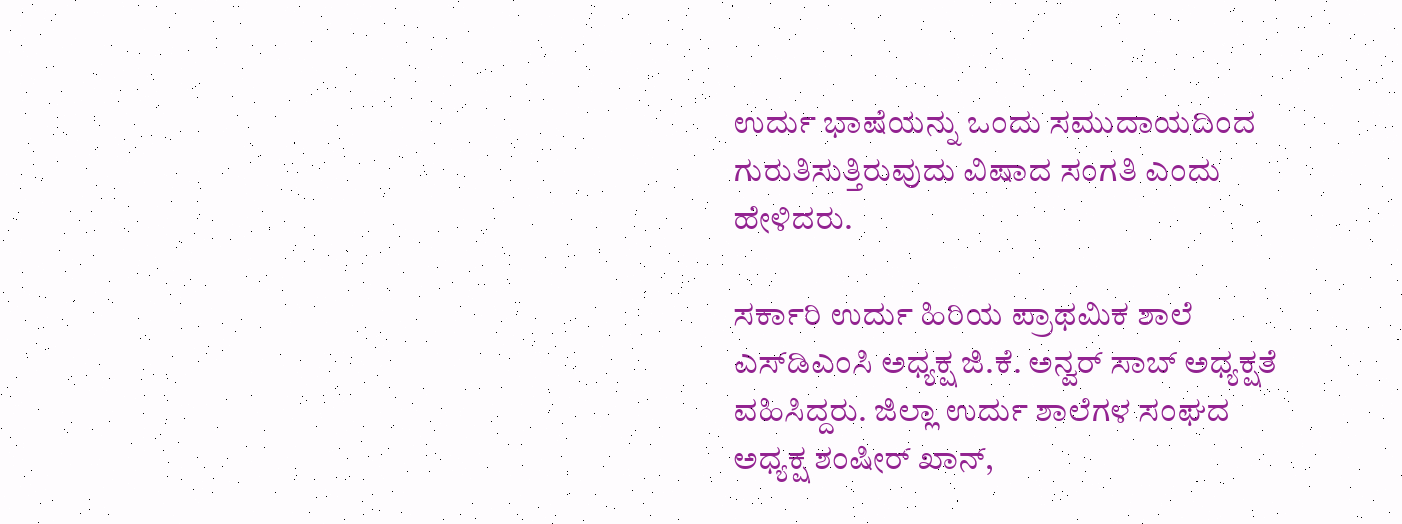ಉರ್ದು ಭಾಷೆಯನ್ನು ಒಂದು ಸಮುದಾಯದಿಂದ ಗುರುತಿಸುತ್ತಿರುವುದು ವಿಷಾದ ಸಂಗತಿ ಎಂದು ಹೇಳಿದರು.

ಸರ್ಕಾರಿ ಉರ್ದು ಹಿರಿಯ ಪ್ರಾಥಮಿಕ ಶಾಲೆ ಎಸ್‌ಡಿಎಂಸಿ ಅಧ್ಯಕ್ಷ ಜಿ.ಕೆ. ಅನ್ವರ್ ಸಾಬ್ ಅಧ್ಯಕ್ಷತೆ ವಹಿಸಿದ್ದರು. ಜಿಲ್ಲಾ ಉರ್ದು ಶಾಲೆಗಳ ಸಂಘದ ಅಧ್ಯಕ್ಷ ಶಂಷೀರ್ ಖಾನ್,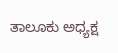ತಾಲೂಕು ಅಧ್ಯಕ್ಷ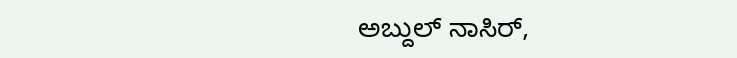ಅಬ್ದುಲ್ ನಾಸಿರ್,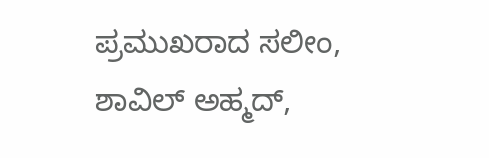ಪ್ರಮುಖರಾದ ಸಲೀಂ, ಶಾವಿಲ್ ಅಹ್ಮದ್,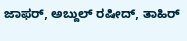ಜಾಫರ್, ಅಬ್ದುಲ್ ರಷೀದ್, ತಾಹಿರ್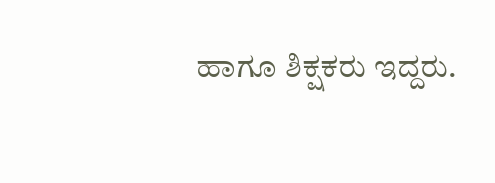ಹಾಗೂ ಶಿಕ್ಷಕರು ಇದ್ದರು.